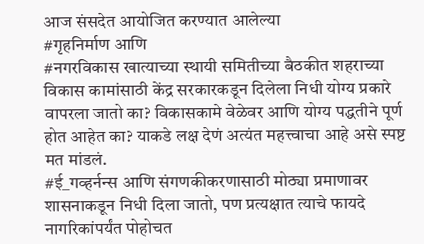आज संसदेत आयोजित करण्यात आलेल्या
#गृहनिर्माण आणि
#नगरविकास खात्याच्या स्थायी समितीच्या बैठकीत शहराच्या विकास कामांसाठी केंद्र सरकारकडून दिलेला निधी योग्य प्रकारे वापरला जातो का? विकासकामे वेळेवर आणि योग्य पद्धतीने पूर्ण होत आहेत का? याकडे लक्ष देणं अत्यंत महत्त्वाचा आहे असे स्पष्ट मत मांडलं.
#ई_गव्हर्नन्स आणि संगणकीकरणासाठी मोठ्या प्रमाणावर शासनाकडून निधी दिला जातो, पण प्रत्यक्षात त्याचे फायदे नागरिकांपर्यंत पोहोचत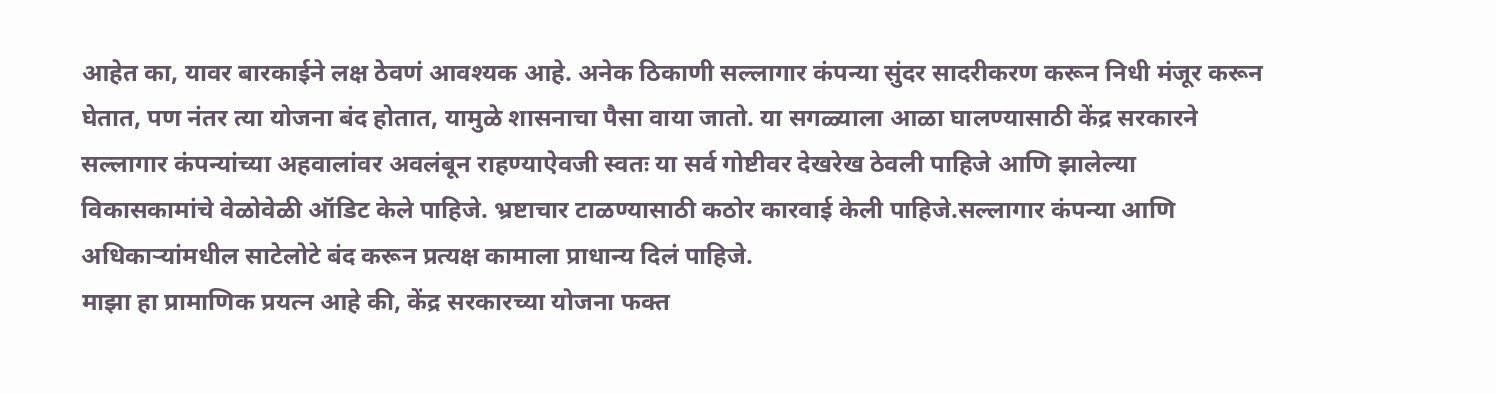आहेत का, यावर बारकाईने लक्ष ठेवणं आवश्यक आहे. अनेक ठिकाणी सल्लागार कंपन्या सुंदर सादरीकरण करून निधी मंजूर करून घेतात, पण नंतर त्या योजना बंद होतात, यामुळे शासनाचा पैसा वाया जातो. या सगळ्याला आळा घालण्यासाठी केंद्र सरकारने सल्लागार कंपन्यांच्या अहवालांवर अवलंबून राहण्याऐवजी स्वतः या सर्व गोष्टीवर देखरेख ठेवली पाहिजे आणि झालेल्या विकासकामांचे वेळोवेळी ऑडिट केले पाहिजे. भ्रष्टाचार टाळण्यासाठी कठोर कारवाई केली पाहिजे.सल्लागार कंपन्या आणि अधिकाऱ्यांमधील साटेलोटे बंद करून प्रत्यक्ष कामाला प्राधान्य दिलं पाहिजे.
माझा हा प्रामाणिक प्रयत्न आहे की, केंद्र सरकारच्या योजना फक्त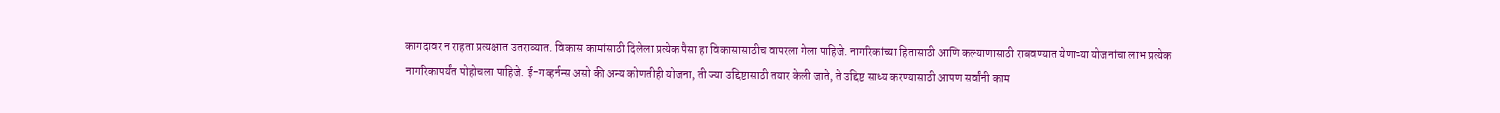कागदावर न राहता प्रत्यक्षात उतराव्यात. विकास कामांसाठी दिलेला प्रत्येक पैसा हा विकासासाठीच वापरला गेला पाहिजे. नागरिकांच्या हितासाठी आणि कल्याणासाठी राबवण्यात येणाऱ्या योजनांचा लाभ प्रत्येक नागरिकापर्यंत पोहोचला पाहिजे. ई-गव्हर्नन्स असो की अन्य कोणतीही योजना, ती ज्या उद्दिष्टासाठी तयार केली जाते, ते उद्दिष्ट साध्य करण्यासाठी आपण सर्वांनी काम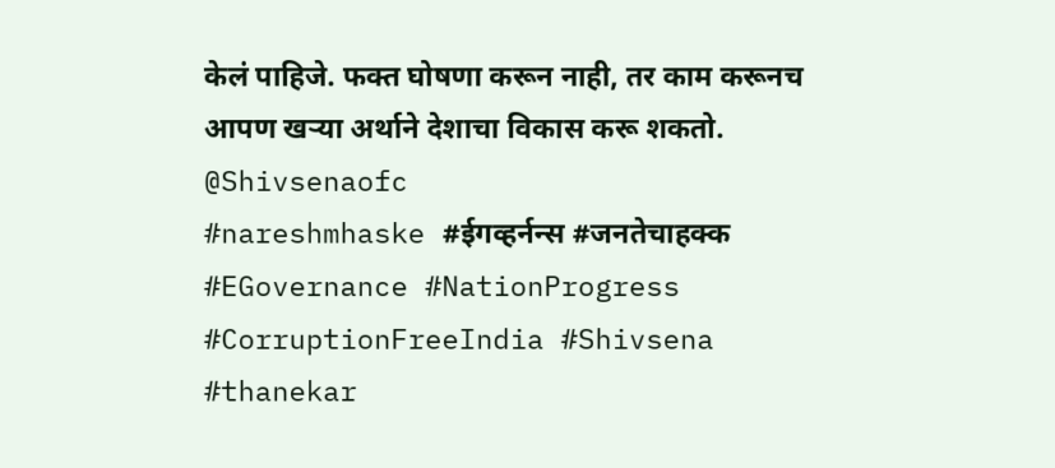केलं पाहिजे. फक्त घोषणा करून नाही, तर काम करूनच आपण खऱ्या अर्थाने देशाचा विकास करू शकतो.
@Shivsenaofc
#nareshmhaske #ईगव्हर्नन्स #जनतेचाहक्क #EGovernance #NationProgress #CorruptionFreeIndia #Shivsena #thanekar